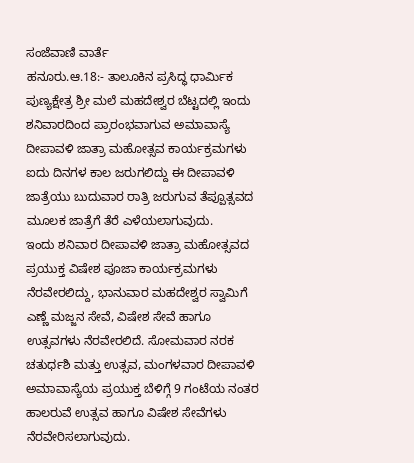ಸಂಜೆವಾಣಿ ವಾರ್ತೆ
ಹನೂರು.ಆ.18:- ತಾಲೂಕಿನ ಪ್ರಸಿದ್ಧ ಧಾರ್ಮಿಕ ಪುಣ್ಯಕ್ಷೇತ್ರ ಶ್ರೀ ಮಲೆ ಮಹದೇಶ್ವರ ಬೆಟ್ಟದಲ್ಲಿ ಇಂದು ಶನಿವಾರದಿಂದ ಪ್ರಾರಂಭವಾಗುವ ಅಮಾವಾಸ್ಯೆ ದೀಪಾವಳಿ ಜಾತ್ರಾ ಮಹೋತ್ಸವ ಕಾರ್ಯಕ್ರಮಗಳು ಐದು ದಿನಗಳ ಕಾಲ ಜರುಗಲಿದ್ದು ಈ ದೀಪಾವಳಿ ಜಾತ್ರೆಯು ಬುದುವಾರ ರಾತ್ರಿ ಜರುಗುವ ತೆಪ್ಪೂತ್ಸವದ ಮೂಲಕ ಜಾತ್ರೆಗೆ ತೆರೆ ಎಳೆಯಲಾಗುವುದು.
ಇಂದು ಶನಿವಾರ ದೀಪಾವಳಿ ಜಾತ್ರಾ ಮಹೋತ್ಸವದ ಪ್ರಯುಕ್ತ ವಿಷೇಶ ಪೂಜಾ ಕಾರ್ಯಕ್ರಮಗಳು ನೆರವೇರಲಿದ್ದು, ಭಾನುವಾರ ಮಹದೇಶ್ವರ ಸ್ವಾಮಿಗೆ ಎಣ್ಣೆ ಮಜ್ಜನ ಸೇವೆ, ವಿಷೇಶ ಸೇವೆ ಹಾಗೂ ಉತ್ಸವಗಳು ನೆರವೇರಲಿದೆ. ಸೋಮವಾರ ನರಕ ಚತುರ್ಧಶಿ ಮತ್ತು ಉತ್ಸವ, ಮಂಗಳವಾರ ದೀಪಾವಳಿ ಅಮಾವಾಸ್ಯೆಯ ಪ್ರಯುಕ್ತ ಬೆಳಿಗ್ಗೆ 9 ಗಂಟೆಯ ನಂತರ ಹಾಲರುವೆ ಉತ್ಸವ ಹಾಗೂ ವಿಷೇಶ ಸೇವೆಗಳು ನೆರವೇರಿಸಲಾಗುವುದು.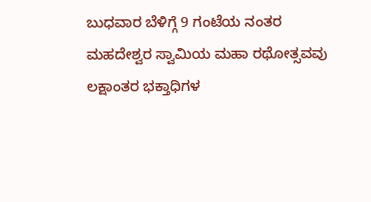ಬುಧವಾರ ಬೆಳಿಗ್ಗೆ 9 ಗಂಟೆಯ ನಂತರ ಮಹದೇಶ್ವರ ಸ್ವಾಮಿಯ ಮಹಾ ರಥೋತ್ಸವವು ಲಕ್ಷಾಂತರ ಭಕ್ತಾಧಿಗಳ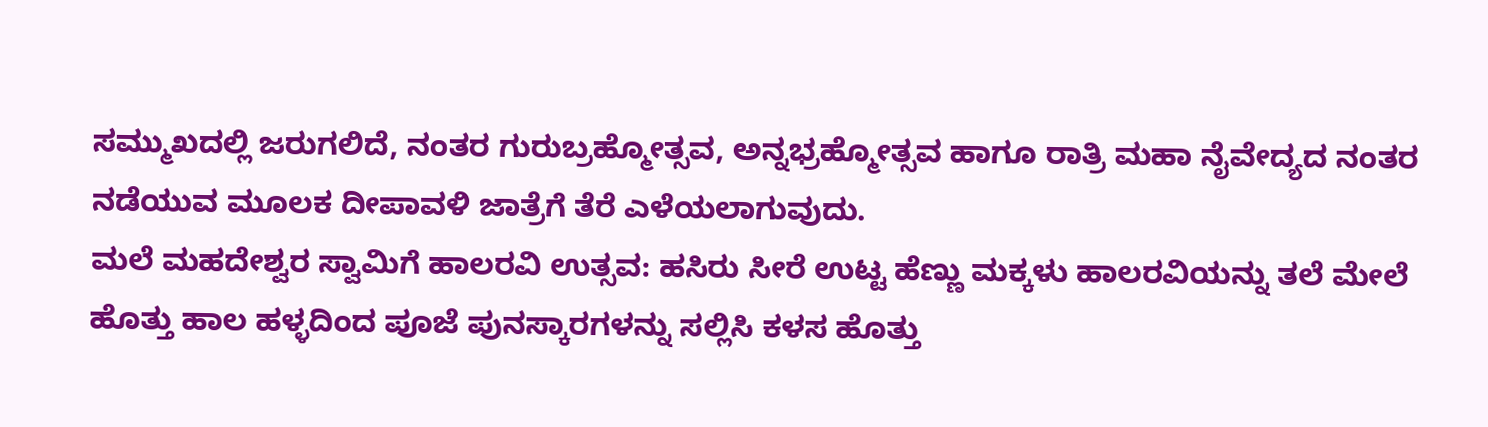ಸಮ್ಮುಖದಲ್ಲಿ ಜರುಗಲಿದೆ, ನಂತರ ಗುರುಬ್ರಹ್ಮೋತ್ಸವ, ಅನ್ನಭ್ರಹ್ಮೋತ್ಸವ ಹಾಗೂ ರಾತ್ರಿ ಮಹಾ ನೈವೇದ್ಯದ ನಂತರ ನಡೆಯುವ ಮೂಲಕ ದೀಪಾವಳಿ ಜಾತ್ರೆಗೆ ತೆರೆ ಎಳೆಯಲಾಗುವುದು.
ಮಲೆ ಮಹದೇಶ್ವರ ಸ್ವಾಮಿಗೆ ಹಾಲರವಿ ಉತ್ಸವ: ಹಸಿರು ಸೀರೆ ಉಟ್ಟ ಹೆಣ್ಣು ಮಕ್ಕಳು ಹಾಲರವಿಯನ್ನು ತಲೆ ಮೇಲೆ ಹೊತ್ತು ಹಾಲ ಹಳ್ಳದಿಂದ ಪೂಜೆ ಪುನಸ್ಕಾರಗಳನ್ನು ಸಲ್ಲಿಸಿ ಕಳಸ ಹೊತ್ತು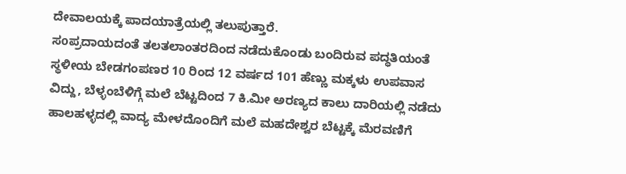ದೇವಾಲಯಕ್ಕೆ ಪಾದಯಾತ್ರೆಯಲ್ಲಿ ತಲುಪುತ್ತಾರೆ.
ಸoಪ್ರದಾಯದಂತೆ ತಲತಲಾಂತರದಿಂದ ನಡೆದುಕೊಂಡು ಬಂದಿರುವ ಪದ್ಧತಿಯಂತೆ ಸ್ಥಳೀಯ ಬೇಡಗಂಪಣರ 10 ರಿಂದ 12 ವರ್ಷದ 101 ಹೆಣ್ಣು ಮಕ್ಕಳು ಉಪವಾಸ ವಿದ್ದು, ಬೆಳ್ಳಂಬೆಳಿಗ್ಗೆ ಮಲೆ ಬೆಟ್ಟದಿಂದ 7 ಕಿ.ಮೀ ಅರಣ್ಯದ ಕಾಲು ದಾರಿಯಲ್ಲಿ ನಡೆದು ಹಾಲಹಳ್ಳದಲ್ಲಿ ವಾದ್ಯ ಮೇಳದೊಂದಿಗೆ ಮಲೆ ಮಹದೇಶ್ವರ ಬೆಟ್ಟಕ್ಕೆ ಮೆರವಣಿಗೆ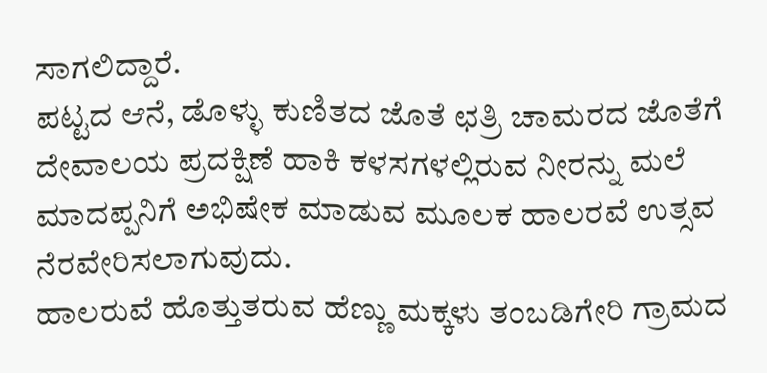ಸಾಗಲಿದ್ದಾರೆ.
ಪಟ್ಟದ ಆನೆ, ಡೊಳ್ಳು ಕುಣಿತದ ಜೊತೆ ಛತ್ರಿ ಚಾಮರದ ಜೊತೆಗೆ ದೇವಾಲಯ ಪ್ರದಕ್ಷಿಣೆ ಹಾಕಿ ಕಳಸಗಳಲ್ಲಿರುವ ನೀರನ್ನು ಮಲೆ ಮಾದಪ್ಪನಿಗೆ ಅಭಿಷೇಕ ಮಾಡುವ ಮೂಲಕ ಹಾಲರವೆ ಉತ್ಸವ ನೆರವೇರಿಸಲಾಗುವುದು.
ಹಾಲರುವೆ ಹೊತ್ತುತರುವ ಹೆಣ್ಣು ಮಕ್ಕಳು ತಂಬಡಿಗೇರಿ ಗ್ರಾಮದ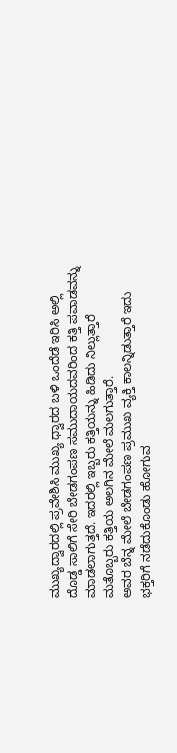ಮುಖ್ಯದ್ವಾರದಲ್ಲಿ ಪ್ರವೇಶಿಸಿ ಮುಖ್ಯ ಧ್ವಾರದ ಬಳಿ ಒಂದೆಡೆ ಇರಿಸಿ ಅಲ್ಲಿ ದೊಡ್ಡ ಸಾಲಿಗೆ ಸೇರಿ ಬೇಡಗಂಪಣ ಸಮುದಾಯದವರಿಂದ ಕತ್ತಿ ಪವಾಡವನ್ನು ಮಾಡಲಾಗುತ್ತದೆ. ಇದರಲ್ಲಿ ಇಬ್ಬರು ಕತ್ತಿಯನ್ನು ಹಿಡಿದು ನಿಲ್ಲುತ್ತಾರೆ ಮತೊಬ್ಬರು ಕತ್ತಿಯ ಅಲಗಿನ ಮೇಲೆ ಮಲಗುತ್ತಾರೆ.
ಅವರ ಬೆನ್ನ ಮೇಲೆ ಬೇಡಗಂಪಣ ಪ್ರಮುಖ ವ್ಯಕ್ತಿ ಕಾಲನ್ನಿಡುತ್ತಾರೆ ಇದು ಭಕ್ತರಿಗೆ ನಡೆದುಕೊಂಡು ಹೋಗುವ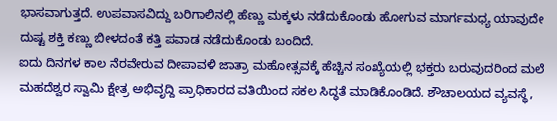ಭಾಸವಾಗುತ್ತದೆ. ಉಪವಾಸವಿದ್ದು ಬರಿಗಾಲಿನಲ್ಲಿ ಹೆಣ್ಣು ಮಕ್ಕಳು ನಡೆದುಕೊಂಡು ಹೋಗುವ ಮಾರ್ಗಮಧ್ಯ ಯಾವುದೇ ದುಷ್ಟ ಶಕ್ತಿ ಕಣ್ಣು ಬೀಳದಂತೆ ಕತ್ತಿ ಪವಾಡ ನಡೆದುಕೊಂಡು ಬಂದಿದೆ.
ಐದು ದಿನಗಳ ಕಾಲ ನೆರವೇರುವ ದೀಪಾವಳಿ ಜಾತ್ರಾ ಮಹೋತ್ಸವಕ್ಕೆ ಹೆಚ್ಚಿನ ಸಂಖ್ಯೆಯಲ್ಲಿ ಭಕ್ತರು ಬರುವುದರಿಂದ ಮಲೆ ಮಹದೆಶ್ವರ ಸ್ವಾಮಿ ಕ್ಷೇತ್ರ ಅಭಿವೃದ್ದಿ ಪ್ರಾಧಿಕಾರದ ವತಿಯಿಂದ ಸಕಲ ಸಿದ್ಧತೆ ಮಾಡಿಕೊಂಡಿದೆ. ಶೌಚಾಲಯದ ವ್ಯವಸ್ಥೆ,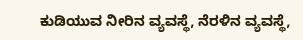ಕುಡಿಯುವ ನೀರಿನ ವ್ಯವಸ್ಥೆ, ನೆರಳಿನ ವ್ಯವಸ್ಥೆ,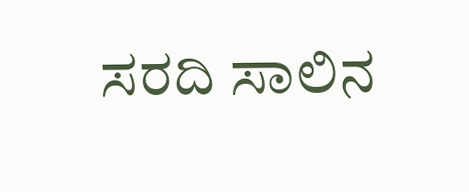ಸರದಿ ಸಾಲಿನ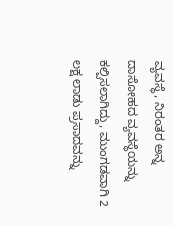ವ್ಯವಸ್ಥೆ, ನಿರಂತರ ಅನ್ನ ದಾಸೋಹದ ವ್ಯವಸ್ಥೆಯನ್ನು ಕಲ್ಪಿಸಲಾಗಿದ್ದು, ಮುಂಗಡವಾಗಿ 2 ಲಕ್ಷ ಲಾಡು ಪ್ರಸಾದವನ್ನು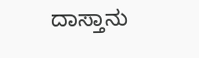ದಾಸ್ತಾನು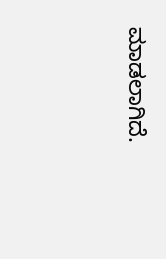ಮಾಡಲಾಗಿದೆ.